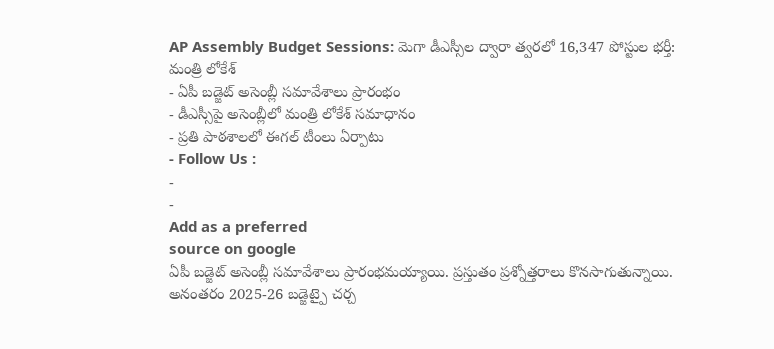AP Assembly Budget Sessions: మెగా డీఎస్సీల ద్వారా త్వరలో 16,347 పోస్టుల భర్తీ: మంత్రి లోకేశ్
- ఏపీ బడ్జెట్ అసెంబ్లీ సమావేశాలు ప్రారంభం
- డీఎస్సీపై అసెంబ్లీలో మంత్రి లోకేశ్ సమాధానం
- ప్రతి పాఠశాలలో ఈగల్ టీంలు ఏర్పాటు
- Follow Us :
-
-
Add as a preferred
source on google
ఏపీ బడ్జెట్ అసెంబ్లీ సమావేశాలు ప్రారంభమయ్యాయి. ప్రస్తుతం ప్రశ్నోత్తరాలు కొనసాగుతున్నాయి. అనంతరం 2025-26 బడ్జెట్పై చర్చ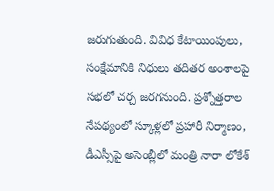జరుగుతుంది. వివిధ కేటాయింపులు, సంక్షేమానికి నిధులు తదితర అంశాలపై సభలో చర్చ జరగనుంది. ప్రశ్నోత్తరాల నేపథ్యంలో స్కూళ్లలో ప్రహారీ నిర్మాణం, డీఎస్సీపై అసెంబ్లీలో మంత్రి నారా లోకేశ్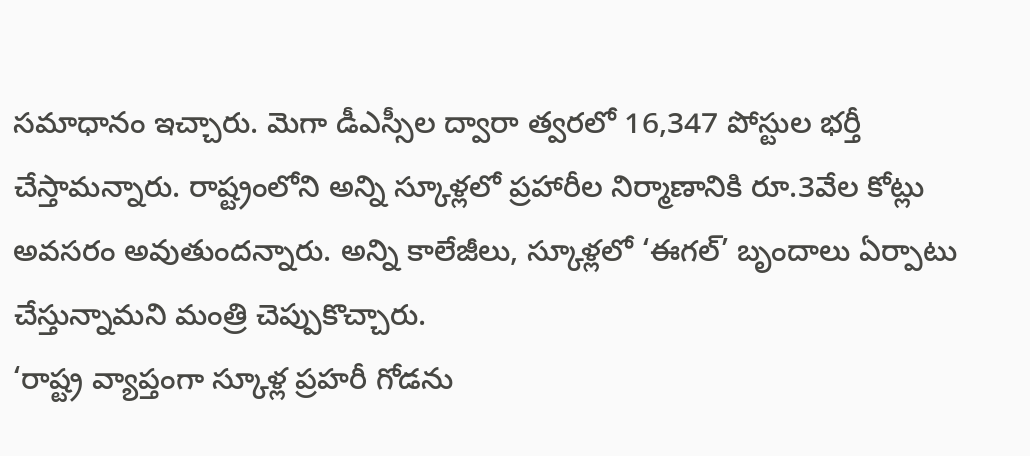సమాధానం ఇచ్చారు. మెగా డీఎస్సీల ద్వారా త్వరలో 16,347 పోస్టుల భర్తీ చేస్తామన్నారు. రాష్ట్రంలోని అన్ని స్కూళ్లలో ప్రహారీల నిర్మాణానికి రూ.3వేల కోట్లు అవసరం అవుతుందన్నారు. అన్ని కాలేజీలు, స్కూళ్లలో ‘ఈగల్’ బృందాలు ఏర్పాటు చేస్తున్నామని మంత్రి చెప్పుకొచ్చారు.
‘రాష్ట్ర వ్యాప్తంగా స్కూళ్ల ప్రహరీ గోడను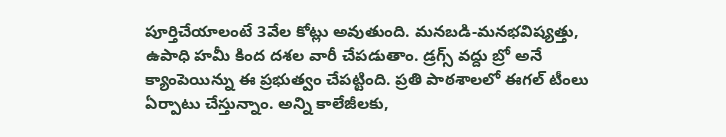పూర్తిచేయాలంటే 3వేల కోట్లు అవుతుంది. మనబడి-మనభవిష్యత్తు, ఉపాధి హమీ కింద దశల వారీ చేపడుతాం. డ్రగ్స్ వద్దు బ్రో అనే క్యాంపెయిన్ను ఈ ప్రభుత్వం చేపట్టింది. ప్రతి పాఠశాలలో ఈగల్ టీంలు ఏర్పాటు చేస్తున్నాం. అన్ని కాలేజీలకు,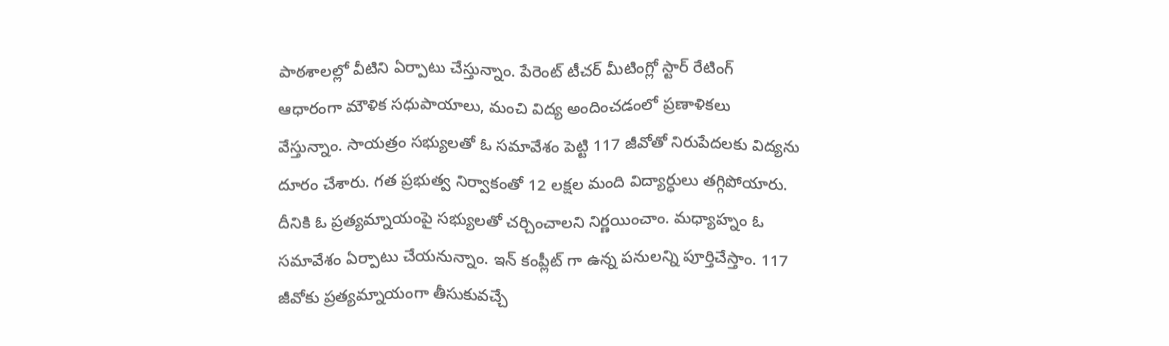పాఠశాలల్లో వీటిని ఏర్పాటు చేస్తున్నాం. పేరెంట్ టీచర్ మీటింగ్లో స్టార్ రేటింగ్ ఆధారంగా మౌళిక సధుపాయాలు, మంచి విద్య అందించడంలో ప్రణాళికలు వేస్తున్నాం. సాయత్రం సభ్యులతో ఓ సమావేశం పెట్టి 117 జీవోతో నిరుపేదలకు విద్యను దూరం చేశారు. గత ప్రభుత్వ నిర్వాకంతో 12 లక్షల మంది విద్యార్ధులు తగ్గిపోయారు. దీనికి ఓ ప్రత్యమ్నాయంపై సభ్యులతో చర్చించాలని నిర్ణయించాం. మధ్యాహ్నం ఓ సమావేశం ఏర్పాటు చేయనున్నాం. ఇన్ కంప్లీట్ గా ఉన్న పనులన్ని పూర్తిచేస్తాం. 117 జీవోకు ప్రత్యమ్నాయంగా తీసుకువచ్చే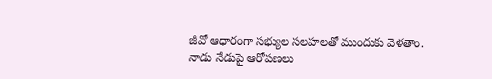జీవో ఆధారంగా సభ్యుల సలహలతో ముందుకు వెళతాం. నాడు నేడుపై ఆరోపణలు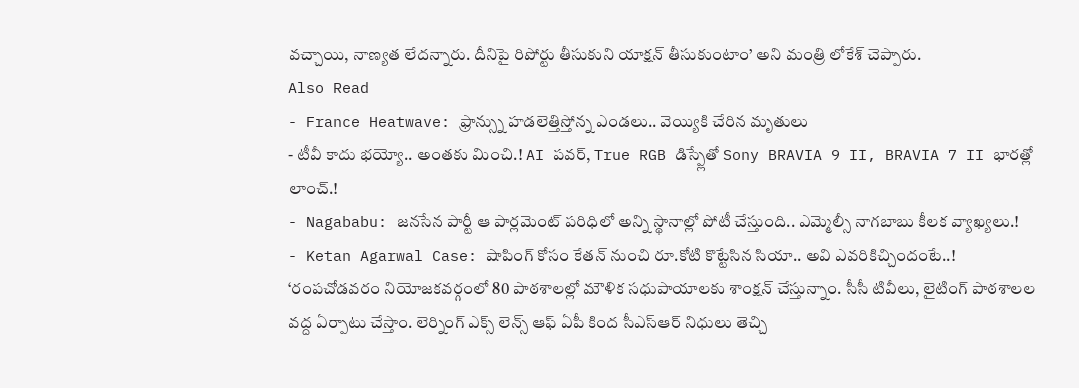వచ్చాయి, నాణ్యత లేదన్నారు. దీనిపై రిపోర్టు తీసుకుని యాక్షన్ తీసుకుంటాం’ అని మంత్రి లోకేశ్ చెప్పారు.
Also Read
- France Heatwave: ఫ్రాన్స్ను హడలెత్తిస్తోన్న ఎండలు.. వెయ్యికి చేరిన మృతులు
- టీవీ కాదు భయ్యో.. అంతకు మించి.! AI పవర్, True RGB డిస్ప్లేతో Sony BRAVIA 9 II, BRAVIA 7 II భారత్లో లాంచ్.!
- Nagababu: జనసేన పార్టీ ఆ పార్లమెంట్ పరిధిలో అన్ని స్థానాల్లో పోటీ చేస్తుంది.. ఎమ్మెల్సీ నాగబాబు కీలక వ్యాఖ్యలు.!
- Ketan Agarwal Case: షాపింగ్ కోసం కేతన్ నుంచి రూ.కోటి కొట్టేసిన సియా.. అవి ఎవరికిచ్చిందంటే..!
‘రంపచోడవరం నియోజకవర్గంలో 80 పాఠశాలల్లో మౌళిక సధుపాయాలకు శాంక్షన్ చేస్తున్నాం. సీసీ టివీలు, లైటింగ్ పాఠశాలల వద్ద ఏర్పాటు చేస్తాం. లెర్నింగ్ ఎక్స్ లెన్స్ ఆఫ్ ఏపీ కింద సీఎస్ఆర్ నిధులు తెచ్చి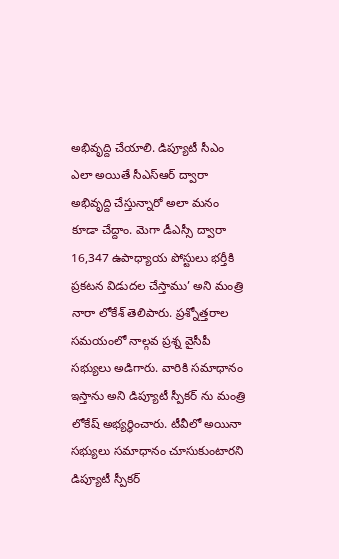అభివృద్ది చేయాలి. డిప్యూటీ సీఎం ఎలా అయితే సీఎస్ఆర్ ద్వారా అభివృద్ది చేస్తున్నారో అలా మనం కూడా చేద్దాం. మెగా డీఎస్సీ ద్వారా 16,347 ఉపాధ్యాయ పోస్టులు భర్తీకి ప్రకటన విడుదల చేస్తాము’ అని మంత్రి నారా లోకేశ్ తెలిపారు. ప్రశ్నోత్తరాల సమయంలో నాల్గవ ప్రశ్న వైసీపీ సభ్యులు అడిగారు. వారికి సమాధానం ఇస్తాను అని డిప్యూటీ స్పీకర్ ను మంత్రి లోకేష్ అభ్యర్థించారు. టీవీలో అయినా సభ్యులు సమాధానం చూసుకుంటారని డిప్యూటీ స్పీకర్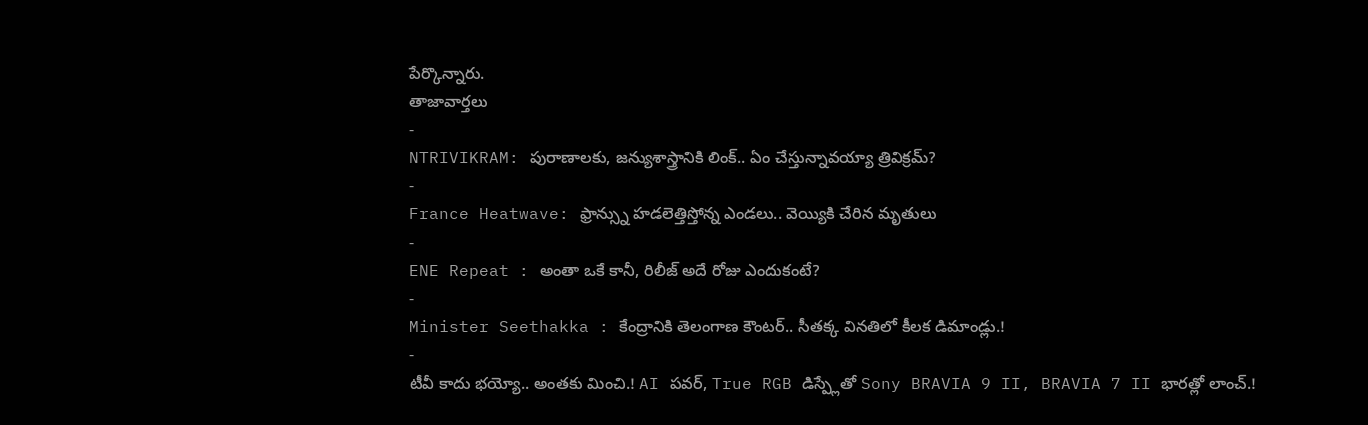పేర్కొన్నారు.
తాజావార్తలు
-
NTRIVIKRAM: పురాణాలకు, జన్యుశాస్త్రానికి లింక్.. ఏం చేస్తున్నావయ్యా త్రివిక్రమ్?
-
France Heatwave: ఫ్రాన్స్ను హడలెత్తిస్తోన్న ఎండలు.. వెయ్యికి చేరిన మృతులు
-
ENE Repeat : అంతా ఒకే కానీ, రిలీజ్ అదే రోజు ఎందుకంటే?
-
Minister Seethakka : కేంద్రానికి తెలంగాణ కౌంటర్.. సీతక్క వినతిలో కీలక డిమాండ్లు.!
-
టీవీ కాదు భయ్యో.. అంతకు మించి.! AI పవర్, True RGB డిస్ప్లేతో Sony BRAVIA 9 II, BRAVIA 7 II భారత్లో లాంచ్.!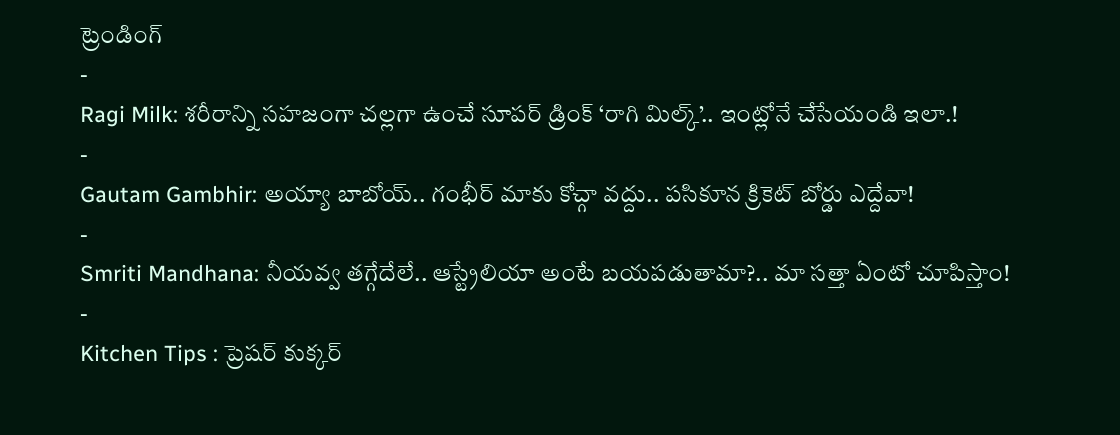ట్రెండింగ్
-
Ragi Milk: శరీరాన్ని సహజంగా చల్లగా ఉంచే సూపర్ డ్రింక్ ‘రాగి మిల్క్’.. ఇంట్లోనే చేసేయండి ఇలా.!
-
Gautam Gambhir: అయ్యా బాబోయ్.. గంభీర్ మాకు కోచ్గా వద్దు.. పసికూన క్రికెట్ బోర్డు ఎద్దేవా!
-
Smriti Mandhana: నీయవ్వ తగ్గేదేలే.. ఆస్ట్రేలియా అంటే బయపడుతామా?.. మా సత్తా ఏంటో చూపిస్తాం!
-
Kitchen Tips : ప్రెషర్ కుక్కర్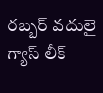రబ్బర్ వదులై గ్యాస్ లీక్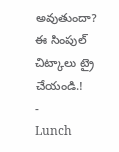అవుతుందా? ఈ సింపుల్ చిట్కాలు ట్రై చేయండి.!
-
Lunch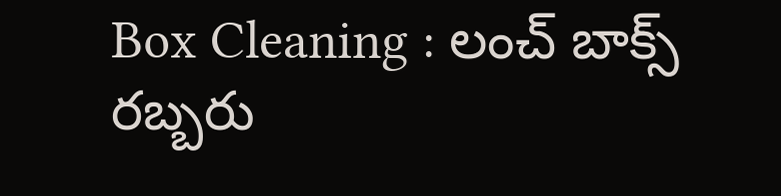Box Cleaning : లంచ్ బాక్స్ రబ్బరు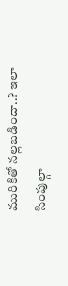మురికితో నల్లబడిందా..? ఇలా సింపుల్గా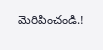మెరిపించండి.!